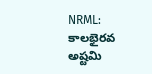NRML: కాలభైరవ అష్టమి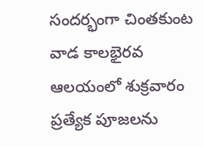సందర్భంగా చింతకుంట వాడ కాలభైరవ ఆలయంలో శుక్రవారం ప్రత్యేక పూజలను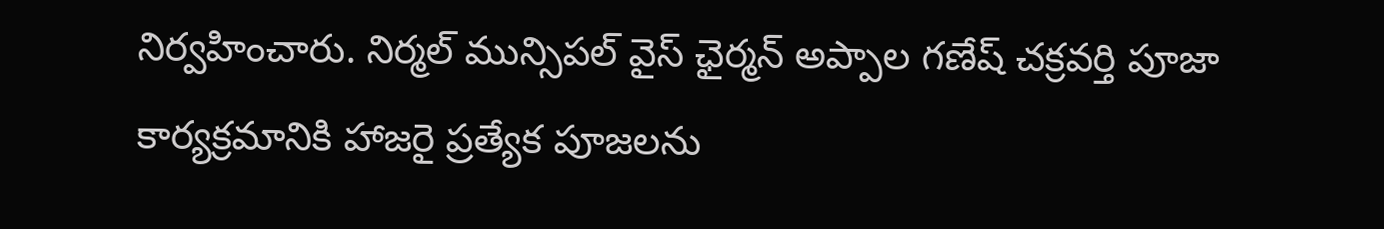నిర్వహించారు. నిర్మల్ మున్సిపల్ వైస్ ఛైర్మన్ అప్పాల గణేష్ చక్రవర్తి పూజా కార్యక్రమానికి హాజరై ప్రత్యేక పూజలను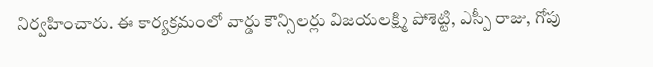నిర్వహించారు. ఈ కార్యక్రమంలో వార్డు కౌన్సిలర్లు విజయలక్ష్మి పోశెట్టి, ఎస్పీ రాజు, గోపు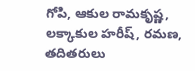గోపి, ఆకుల రామకృష్ణ, లక్కాకుల హరీష్, రమణ, తదితరులు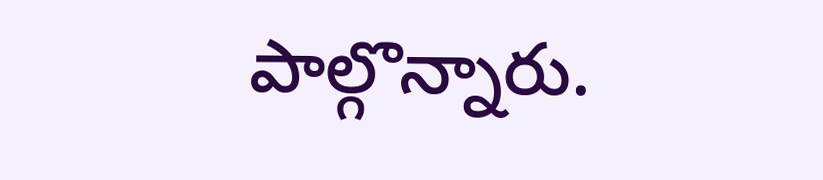పాల్గొన్నారు.